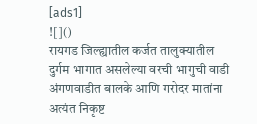[ads1]
![]()
रायगड जिल्ह्यातील कर्जत तालुक्यातील दुर्गम भागात असलेल्या वरची भागुची वाडी अंगणवाडीत बालके आणि गरोदर मातांना अत्यंत निकृष्ट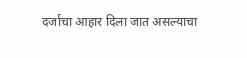दर्जाचा आहार दिला जात असल्याचा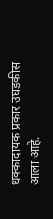धक्कादायक प्रकार उघडकीस आला आहे.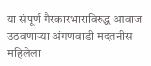या संपूर्ण गैरकारभाराविरुद्ध आवाज उठवणाऱ्या अंगणवाडी मदतनीस महिलेला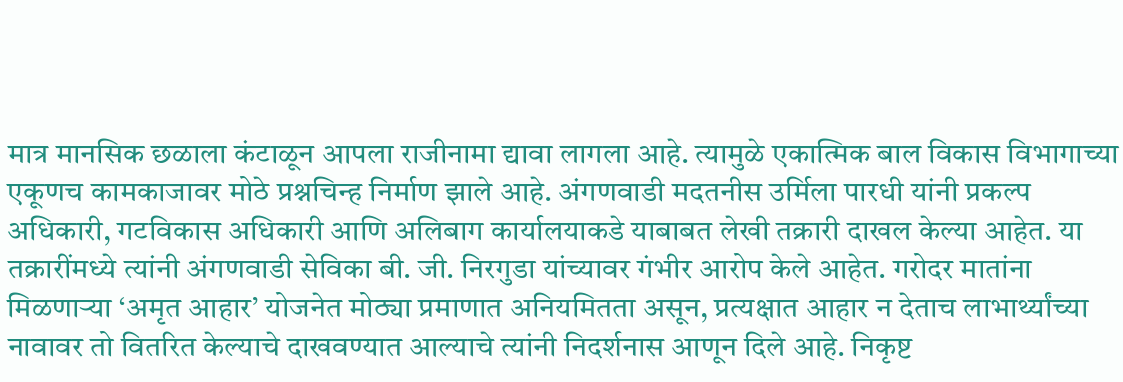मात्र मानसिक छळाला कंटाळून आपला राजीनामा द्यावा लागला आहे. त्यामुळे एकात्मिक बाल विकास विभागाच्या एकूणच कामकाजावर मोठे प्रश्नचिन्ह निर्माण झाले आहे. अंगणवाडी मदतनीस उर्मिला पारधी यांनी प्रकल्प अधिकारी, गटविकास अधिकारी आणि अलिबाग कार्यालयाकडे याबाबत लेखी तक्रारी दाखल केल्या आहेत. या तक्रारींमध्ये त्यांनी अंगणवाडी सेविका बी. जी. निरगुडा यांच्यावर गंभीर आरोप केले आहेत. गरोदर मातांना मिळणाऱ्या ‘अमृत आहार’ योजनेत मोठ्या प्रमाणात अनियमितता असून, प्रत्यक्षात आहार न देताच लाभार्थ्यांच्या नावावर तो वितरित केल्याचे दाखवण्यात आल्याचे त्यांनी निदर्शनास आणून दिले आहे. निकृष्ट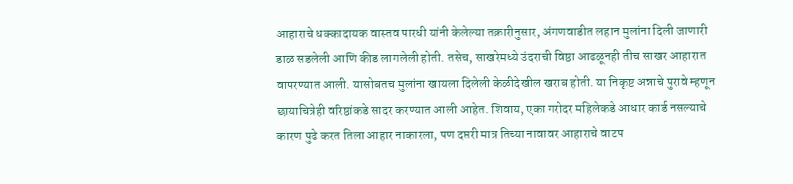आहाराचे धक्कादायक वास्तव पारधी यांनी केलेल्या तक्रारीनुसार, अंगणवाडीत लहान मुलांना दिली जाणारी डाळ सडलेली आणि कीड लागलेली होती. तसेच, साखरेमध्ये उंदराची विष्ठा आढळूनही तीच साखर आहारात वापरण्यात आली. यासोबतच मुलांना खायला दिलेली केळीदेखील खराब होती. या निकृष्ट अन्नाचे पुरावे म्हणून छायाचित्रेही वरिष्ठांकडे सादर करण्यात आली आहेत. शिवाय, एका गरोदर महिलेकडे आधार कार्ड नसल्याचे कारण पुढे करत तिला आहार नाकारला, पण दप्तरी मात्र तिच्या नावावर आहाराचे वाटप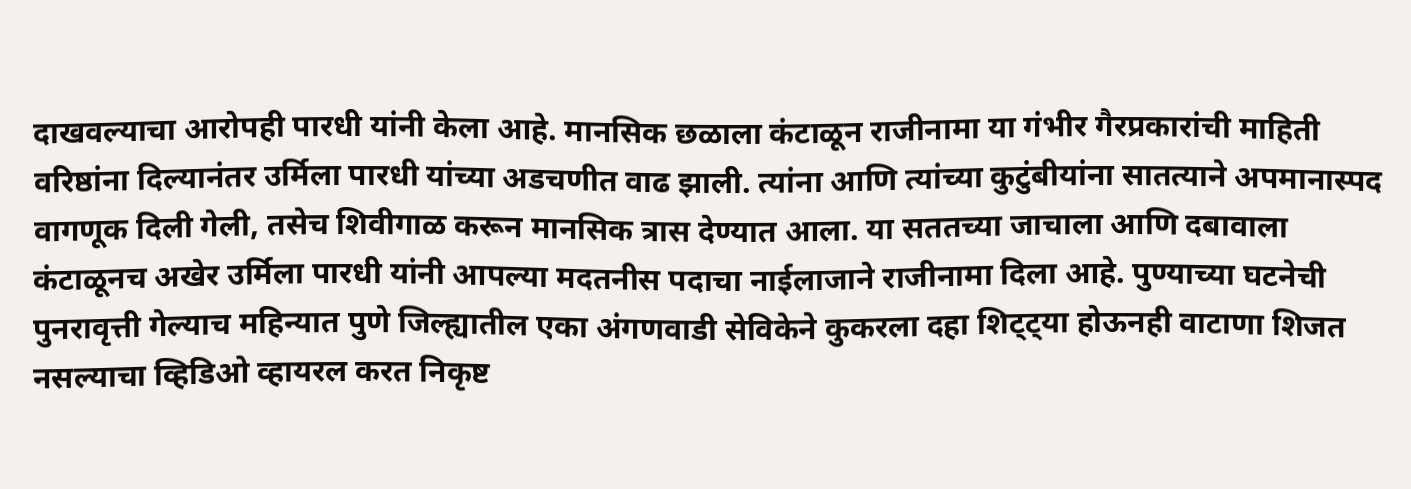दाखवल्याचा आरोपही पारधी यांनी केला आहे. मानसिक छळाला कंटाळून राजीनामा या गंभीर गैरप्रकारांची माहिती वरिष्ठांना दिल्यानंतर उर्मिला पारधी यांच्या अडचणीत वाढ झाली. त्यांना आणि त्यांच्या कुटुंबीयांना सातत्याने अपमानास्पद वागणूक दिली गेली, तसेच शिवीगाळ करून मानसिक त्रास देण्यात आला. या सततच्या जाचाला आणि दबावाला कंटाळूनच अखेर उर्मिला पारधी यांनी आपल्या मदतनीस पदाचा नाईलाजाने राजीनामा दिला आहे. पुण्याच्या घटनेची पुनरावृत्ती गेल्याच महिन्यात पुणे जिल्ह्यातील एका अंगणवाडी सेविकेने कुकरला दहा शिट्ट्या होऊनही वाटाणा शिजत नसल्याचा व्हिडिओ व्हायरल करत निकृष्ट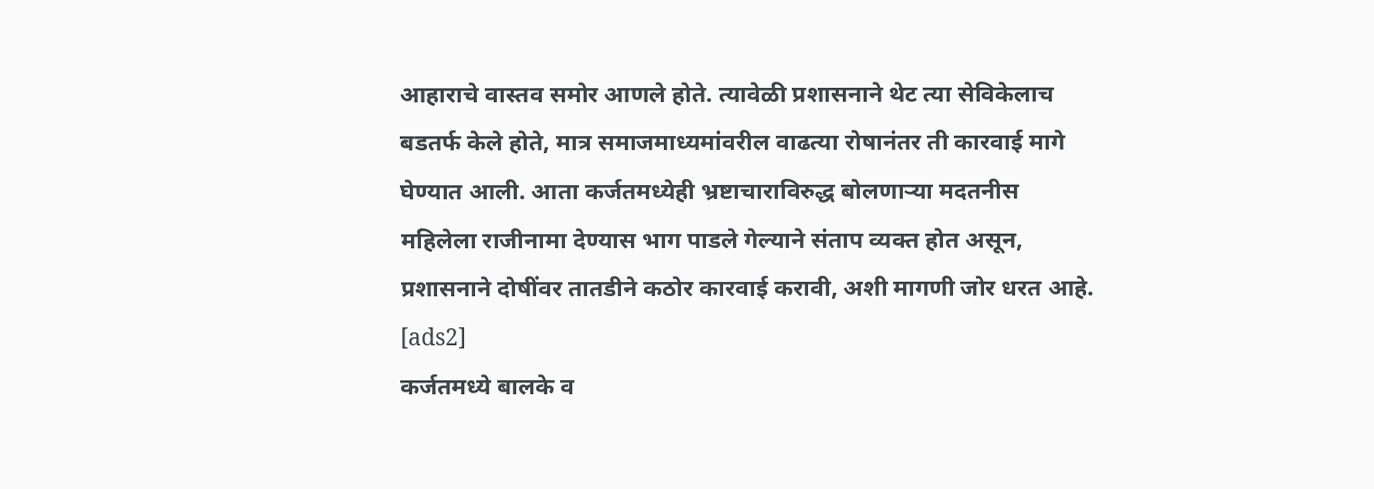आहाराचे वास्तव समोर आणले होते. त्यावेळी प्रशासनाने थेट त्या सेविकेलाच बडतर्फ केले होते, मात्र समाजमाध्यमांवरील वाढत्या रोषानंतर ती कारवाई मागे घेण्यात आली. आता कर्जतमध्येही भ्रष्टाचाराविरुद्ध बोलणाऱ्या मदतनीस महिलेला राजीनामा देण्यास भाग पाडले गेल्याने संताप व्यक्त होत असून, प्रशासनाने दोषींवर तातडीने कठोर कारवाई करावी, अशी मागणी जोर धरत आहे.
[ads2]
कर्जतमध्ये बालके व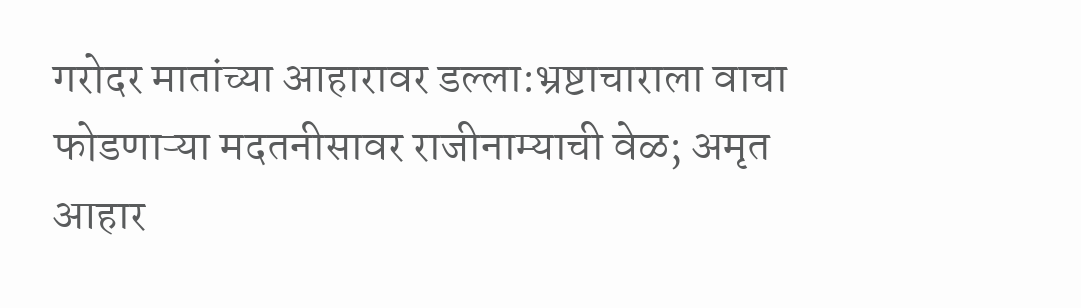गरोदर मातांच्या आहारावर डल्ला:भ्रष्टाचाराला वाचा फोडणाऱ्या मदतनीसावर राजीनाम्याची वेळ; अमृत आहार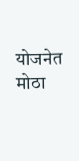योजनेत मोठा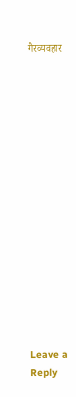गैरव्यवहार
















Leave a Reply